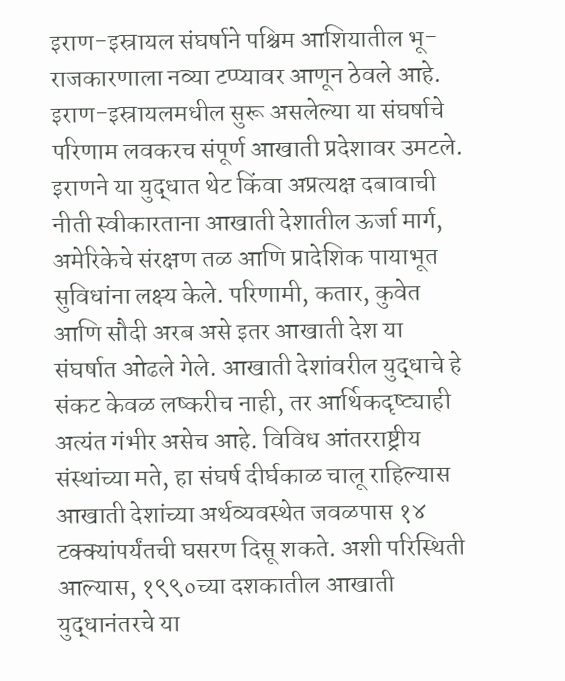इराण-इस्रायल संघर्षाने पश्चिम आशियातील भू-राजकारणाला नव्या टप्प्यावर आणून ठेवले आहे. इराण-इस्रायलमधील सुरू असलेल्या या संघर्षाचे परिणाम लवकरच संपूर्ण आखाती प्रदेशावर उमटले. इराणने या युद्धात थेट किंवा अप्रत्यक्ष दबावाची नीती स्वीकारताना आखाती देशातील ऊर्जा मार्ग, अमेरिकेचे संरक्षण तळ आणि प्रादेशिक पायाभूत सुविधांना लक्ष्य केले. परिणामी, कतार, कुवेत आणि सौदी अरब असे इतर आखाती देश या संघर्षात ओढले गेले. आखाती देशांवरील युद्धाचे हे संकट केवळ लष्करीच नाही, तर आर्थिकदृष्ट्याही अत्यंत गंभीर असेच आहे. विविध आंतरराष्ट्रीय संस्थांच्या मते, हा संघर्ष दीर्घकाळ चालू राहिल्यास आखाती देशांच्या अर्थव्यवस्थेत जवळपास १४ टक्क्यांपर्यंतची घसरण दिसू शकते. अशी परिस्थिती आल्यास, १९९०च्या दशकातील आखाती युद्धानंतरचे या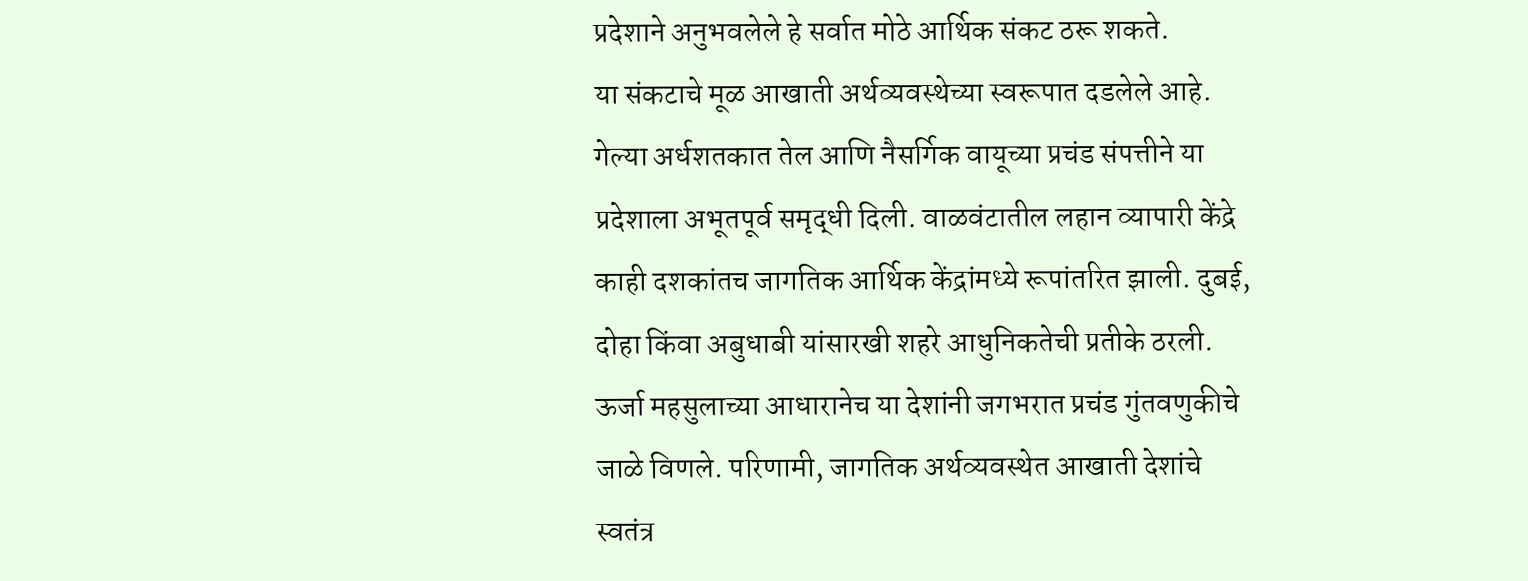प्रदेशाने अनुभवलेले हे सर्वात मोठे आर्थिक संकट ठरू शकते.
या संकटाचे मूळ आखाती अर्थव्यवस्थेच्या स्वरूपात दडलेले आहे. गेल्या अर्धशतकात तेल आणि नैसर्गिक वायूच्या प्रचंड संपत्तीने या प्रदेशाला अभूतपूर्व समृद्धी दिली. वाळवंटातील लहान व्यापारी केंद्रे काही दशकांतच जागतिक आर्थिक केंद्रांमध्ये रूपांतरित झाली. दुबई, दोहा किंवा अबुधाबी यांसारखी शहरे आधुनिकतेची प्रतीके ठरली. ऊर्जा महसुलाच्या आधारानेच या देशांनी जगभरात प्रचंड गुंतवणुकीचे जाळे विणले. परिणामी, जागतिक अर्थव्यवस्थेत आखाती देशांचे स्वतंत्र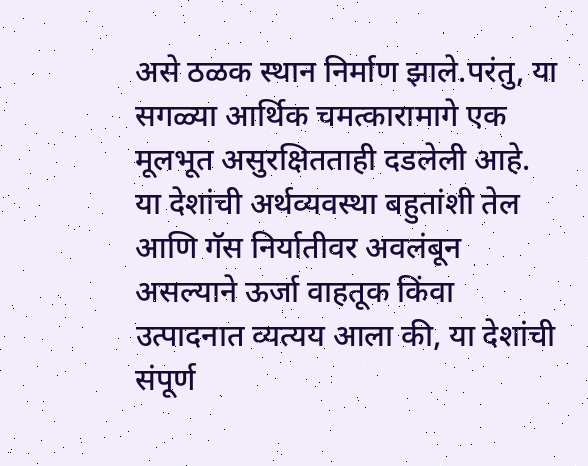असे ठळक स्थान निर्माण झाले.परंतु, या सगळ्या आर्थिक चमत्कारामागे एक मूलभूत असुरक्षितताही दडलेली आहे. या देशांची अर्थव्यवस्था बहुतांशी तेल आणि गॅस निर्यातीवर अवलंबून असल्याने ऊर्जा वाहतूक किंवा उत्पादनात व्यत्यय आला की, या देशांची संपूर्ण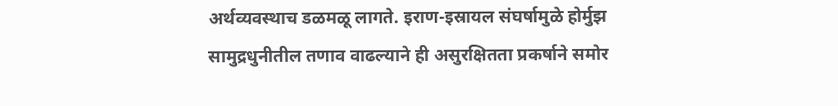अर्थव्यवस्थाच डळमळू लागते. इराण-इस्रायल संघर्षामुळे होर्मुझ सामुद्रधुनीतील तणाव वाढल्याने ही असुरक्षितता प्रकर्षाने समोर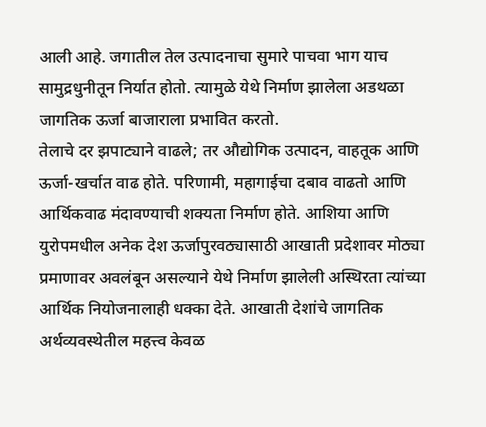आली आहे. जगातील तेल उत्पादनाचा सुमारे पाचवा भाग याच सामुद्रधुनीतून निर्यात होतो. त्यामुळे येथे निर्माण झालेला अडथळा जागतिक ऊर्जा बाजाराला प्रभावित करतो.
तेलाचे दर झपाट्याने वाढले; तर औद्योगिक उत्पादन, वाहतूक आणि ऊर्जा-खर्चात वाढ होते. परिणामी, महागाईचा दबाव वाढतो आणि आर्थिकवाढ मंदावण्याची शक्यता निर्माण होते. आशिया आणि युरोपमधील अनेक देश ऊर्जापुरवठ्यासाठी आखाती प्रदेशावर मोठ्या प्रमाणावर अवलंबून असल्याने येथे निर्माण झालेली अस्थिरता त्यांच्या आर्थिक नियोजनालाही धक्का देते. आखाती देशांचे जागतिक अर्थव्यवस्थेतील महत्त्व केवळ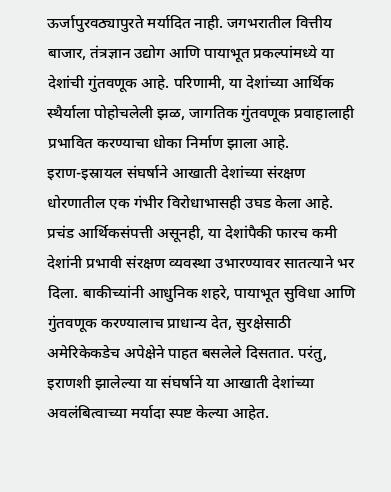ऊर्जापुरवठ्यापुरते मर्यादित नाही. जगभरातील वित्तीय बाजार, तंत्रज्ञान उद्योग आणि पायाभूत प्रकल्पांमध्ये या देशांची गुंतवणूक आहे. परिणामी, या देशांच्या आर्थिक स्थैर्याला पोहोचलेली झळ, जागतिक गुंतवणूक प्रवाहालाही प्रभावित करण्याचा धोका निर्माण झाला आहे.
इराण-इस्रायल संघर्षाने आखाती देशांच्या संरक्षण धोरणातील एक गंभीर विरोधाभासही उघड केला आहे. प्रचंड आर्थिकसंपत्ती असूनही, या देशांपैकी फारच कमी देशांनी प्रभावी संरक्षण व्यवस्था उभारण्यावर सातत्याने भर दिला. बाकीच्यांनी आधुनिक शहरे, पायाभूत सुविधा आणि गुंतवणूक करण्यालाच प्राधान्य देत, सुरक्षेसाठी अमेरिकेकडेच अपेक्षेने पाहत बसलेले दिसतात. परंतु, इराणशी झालेल्या या संघर्षाने या आखाती देशांच्या अवलंबित्वाच्या मर्यादा स्पष्ट केल्या आहेत.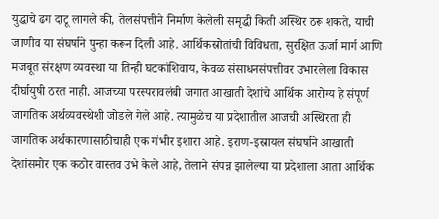युद्धाचे ढग दाटू लागले की, तेलसंपत्तीने निर्माण केलेली समृद्धी किती अस्थिर ठरू शकते, याची जाणीव या संघर्षाने पुन्हा करून दिली आहे. आर्थिकस्रोतांची विविधता, सुरक्षित ऊर्जा मार्ग आणि मजबूत संरक्षण व्यवस्था या तिन्ही घटकांशिवाय, केवळ संसाधनसंपत्तीवर उभारलेला विकास दीर्घायुषी ठरत नाही. आजच्या परस्परावलंबी जगात आखाती देशांचे आर्थिक आरोग्य हे संपूर्ण जागतिक अर्थव्यवस्थेशी जोडले गेले आहे. त्यामुळेच या प्रदेशातील आजची अस्थिरता ही जागतिक अर्थकारणासाठीचाही एक गंभीर इशारा आहे. इराण-इस्रायल संघर्षाने आखाती देशांसमोर एक कठोर वास्तव उभे केले आहे, तेलाने संपन्न झालेल्या या प्रदेशाला आता आर्थिक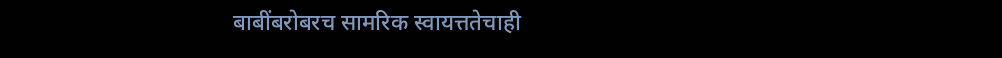बाबींबरोबरच सामरिक स्वायत्ततेचाही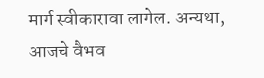मार्ग स्वीकारावा लागेल. अन्यथा, आजचे वैभव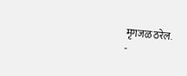मृगजळ ठरेल.
-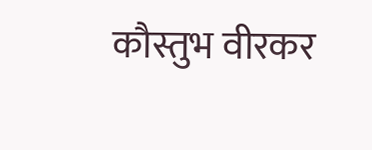कौस्तुभ वीरकर